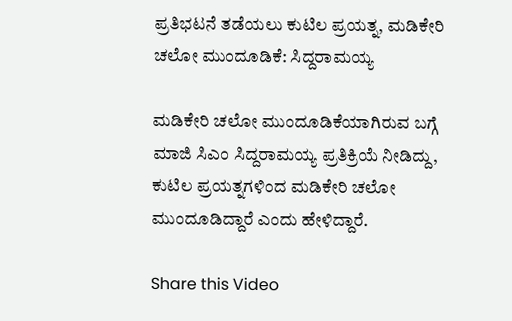ಪ್ರತಿಭಟನೆ ತಡೆಯಲು ಕುಟಿಲ ಪ್ರಯತ್ನ, ಮಡಿಕೇರಿ ಚಲೋ ಮುಂದೂಡಿಕೆ: ಸಿದ್ದರಾಮಯ್ಯ

ಮಡಿಕೇರಿ ಚಲೋ ಮುಂದೂಡಿಕೆಯಾಗಿರುವ ಬಗ್ಗೆ ಮಾಜಿ ಸಿಎಂ ಸಿದ್ದರಾಮಯ್ಯ ಪ್ರತಿಕ್ರಿಯೆ ನೀಡಿದ್ದು, ಕುಟಿಲ ಪ್ರಯತ್ನಗಳಿಂದ ಮಡಿಕೇರಿ ಚಲೋ ಮುಂದೂಡಿದ್ದಾರೆ ಎಂದು ಹೇಳಿದ್ದಾರೆ.

Share this Video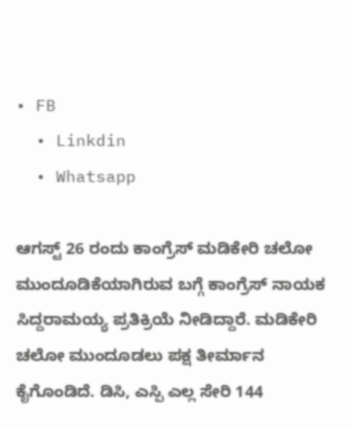• FB
  • Linkdin
  • Whatsapp

ಆಗಸ್ಟ್‌ 26 ರಂದು ಕಾಂಗ್ರೆಸ್‌ ಮಡಿಕೇರಿ ಚಲೋ ಮುಂದೂಡಿಕೆಯಾಗಿರುವ ಬಗ್ಗೆ ಕಾಂಗ್ರೆಸ್‌ ನಾಯಕ ಸಿದ್ದರಾಮಯ್ಯ ಪ್ರತಿಕ್ರಿಯೆ ನೀಡಿದ್ದಾರೆ. ಮಡಿಕೇರಿ ಚಲೋ ಮುಂದೂಡಲು ಪಕ್ಷ ತೀರ್ಮಾನ ಕೈಗೊಂಡಿದೆ. ಡಿಸಿ, ಎಸ್ಪಿ ಎಲ್ಲ ಸೇರಿ 144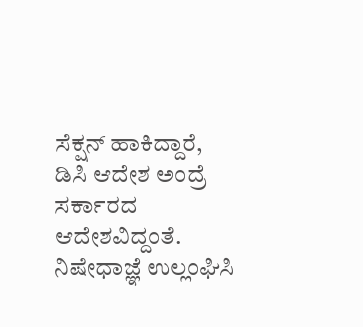ಸೆಕ್ಷನ್‌ ಹಾಕಿದ್ದಾರೆ, ಡಿಸಿ ಆದೇಶ ಅಂದ್ರೆ ಸರ್ಕಾರದ ಆದೇಶವಿದ್ದಂತೆ. ನಿಷೇಧಾಜ್ಞೆ ಉಲ್ಲಂಘಿಸಿ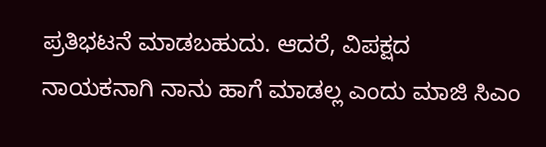ಪ್ರತಿಭಟನೆ ಮಾಡಬಹುದು. ಆದರೆ, ವಿಪಕ್ಷದ ನಾಯಕನಾಗಿ ನಾನು ಹಾಗೆ ಮಾಡಲ್ಲ ಎಂದು ಮಾಜಿ ಸಿಎಂ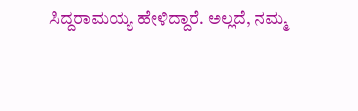ಸಿದ್ದರಾಮಯ್ಯ ಹೇಳಿದ್ದಾರೆ. ಅಲ್ಲದೆ, ನಮ್ಮ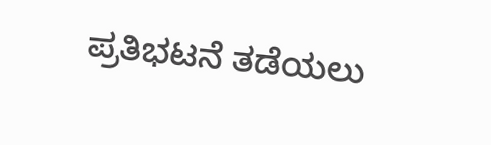ಪ್ರತಿಭಟನೆ ತಡೆಯಲು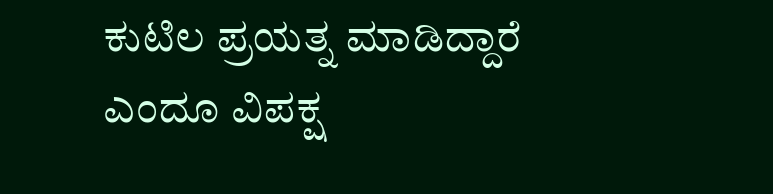ಕುಟಿಲ ಪ್ರಯತ್ನ ಮಾಡಿದ್ದಾರೆ ಎಂದೂ ವಿಪಕ್ಷ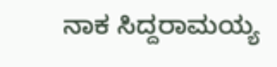ನಾಕ ಸಿದ್ದರಾಮಯ್ಯ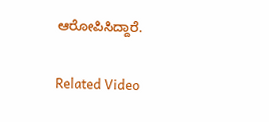ಆರೋಪಿಸಿದ್ದಾರೆ.

Related Video